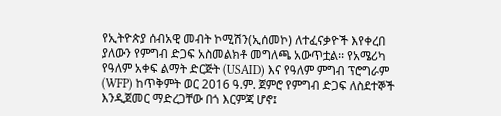የኢትዮጵያ ሰብአዊ መብት ኮሚሽን(ኢሰመኮ) ለተፈናቃዮች እየቀረበ ያለውን የምግብ ድጋፍ አስመልክቶ መግለጫ አውጥቷል፡፡ የአሜሪካ የዓለም አቀፍ ልማት ድርጅት (USAID) እና የዓለም ምግብ ፕሮግራም (WFP) ከጥቅምት ወር 2016 ዓ.ም. ጀምሮ የምግብ ድጋፍ ለስደተኞች እንዲጀመር ማድረጋቸው በጎ እርምጃ ሆኖ፤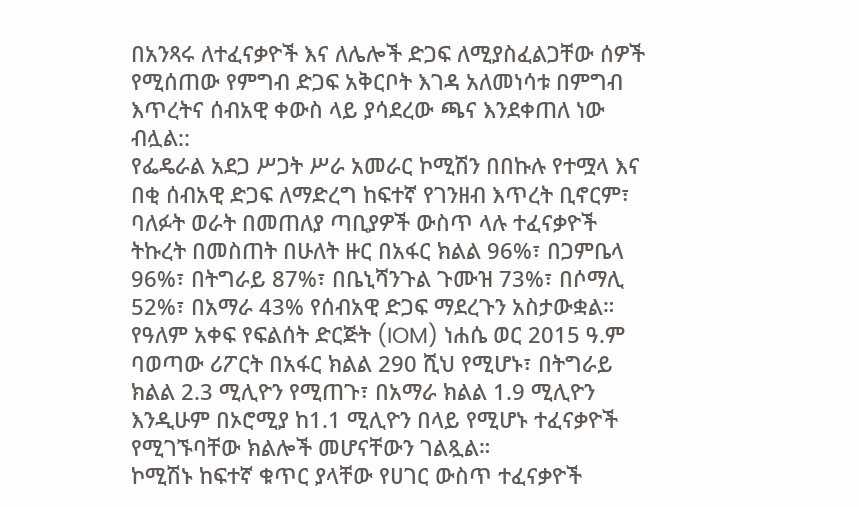በአንጻሩ ለተፈናቃዮች እና ለሌሎች ድጋፍ ለሚያስፈልጋቸው ሰዎች የሚሰጠው የምግብ ድጋፍ አቅርቦት እገዳ አለመነሳቱ በምግብ እጥረትና ሰብአዊ ቀውስ ላይ ያሳደረው ጫና እንደቀጠለ ነው ብሏል::
የፌዴራል አደጋ ሥጋት ሥራ አመራር ኮሚሽን በበኩሉ የተሟላ እና በቂ ሰብአዊ ድጋፍ ለማድረግ ከፍተኛ የገንዘብ እጥረት ቢኖርም፣ ባለፉት ወራት በመጠለያ ጣቢያዎች ውስጥ ላሉ ተፈናቃዮች ትኩረት በመስጠት በሁለት ዙር በአፋር ክልል 96%፣ በጋምቤላ 96%፣ በትግራይ 87%፣ በቤኒሻንጉል ጉሙዝ 73%፣ በሶማሊ 52%፣ በአማራ 43% የሰብአዊ ድጋፍ ማደረጉን አስታውቋል።
የዓለም አቀፍ የፍልሰት ድርጅት (IOM) ነሐሴ ወር 2015 ዓ.ም ባወጣው ሪፖርት በአፋር ክልል 290 ሺህ የሚሆኑ፣ በትግራይ ክልል 2.3 ሚሊዮን የሚጠጉ፣ በአማራ ክልል 1.9 ሚሊዮን እንዲሁም በኦሮሚያ ከ1.1 ሚሊዮን በላይ የሚሆኑ ተፈናቃዮች የሚገኙባቸው ክልሎች መሆናቸውን ገልጿል።
ኮሚሽኑ ከፍተኛ ቁጥር ያላቸው የሀገር ውስጥ ተፈናቃዮች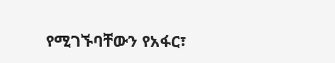የሚገኙባቸውን የአፋር፣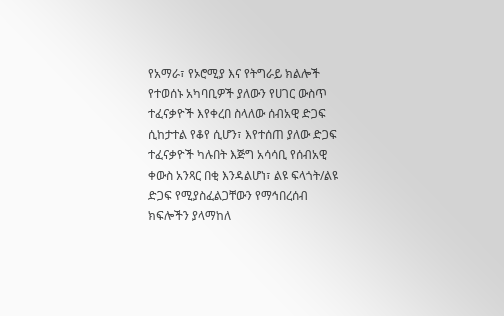የአማራ፣ የኦሮሚያ እና የትግራይ ክልሎች የተወሰኑ አካባቢዎች ያለውን የሀገር ውስጥ ተፈናቃዮች እየቀረበ ስላለው ሰብአዊ ድጋፍ ሲከታተል የቆየ ሲሆን፣ እየተሰጠ ያለው ድጋፍ ተፈናቃዮች ካሉበት እጅግ አሳሳቢ የሰብአዊ ቀውስ አንጻር በቂ እንዳልሆነ፣ ልዩ ፍላጎት/ልዩ ድጋፍ የሚያስፈልጋቸውን የማኅበረሰብ ክፍሎችን ያላማከለ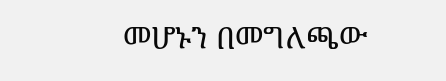መሆኑን በመግለጫው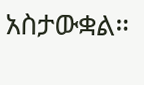አስታውቋል።